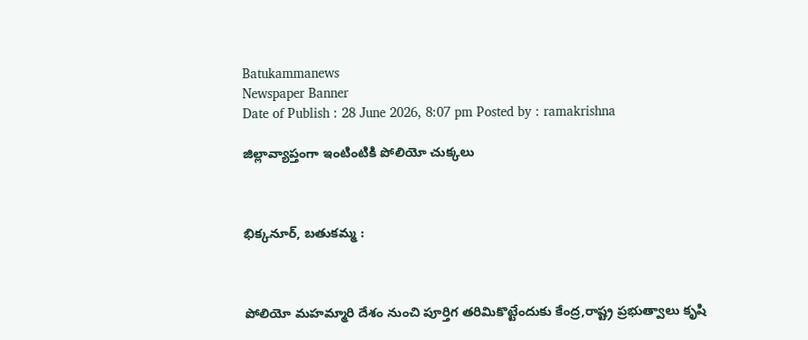Batukammanews
Newspaper Banner
Date of Publish : 28 June 2026, 8:07 pm Posted by : ramakrishna

జిల్లావ్యాప్తంగా ఇంటింటికి పోలియో చుక్కలు



భిక్కనూర్, బతుకమ్మ :



పోలియో మహమ్మారి దేశం నుంచి పూర్తిగ తరిమికొట్టేందుకు కేంద్ర,రాష్ట్ర ప్రభుత్వాలు కృషి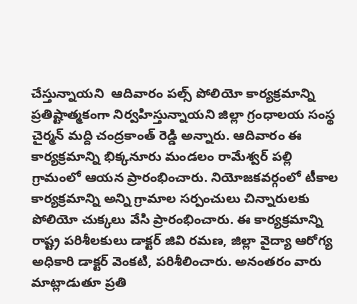చేస్తున్నాయని  ఆదివారం పల్స్ పోలియో కార్యక్రమాన్ని ప్రతిష్టాత్మకంగా నిర్వహిస్తున్నాయని జిల్లా గ్రంధాలయ సంస్థ చైర్మన్ మద్ది చంద్రకాంత్ రెడ్డి అన్నారు. ఆదివారం ఈ కార్యక్రమాన్ని భిక్కనూరు మండలం రామేశ్వర్ పల్లి గ్రామంలో ఆయన ప్రారంభించారు. నియోజకవర్గంలో టీకాల కార్యక్రమాన్ని అన్ని గ్రామాల సర్పంచులు చిన్నారులకు పోలియో చుక్కలు వేసి ప్రారంభించారు. ఈ కార్యక్రమాన్ని రాష్ట్ర పరిశీలకులు డాక్టర్ జివి రమణ, జిల్లా వైద్యా ఆరోగ్య అధికారి డాక్టర్ వెంకటి, పరిశీలించారు. అనంతరం వారు మాట్లాడుతూ ప్రతి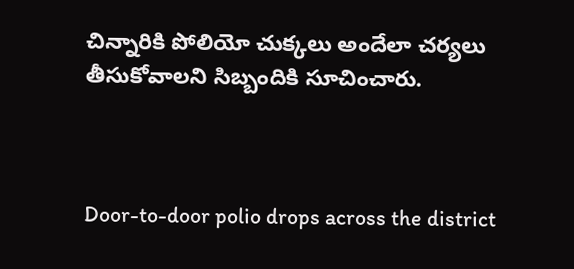చిన్నారికి పోలియో చుక్కలు అందేలా చర్యలు తీసుకోవాలని సిబ్బందికి సూచించారు.



Door-to-door polio drops across the district